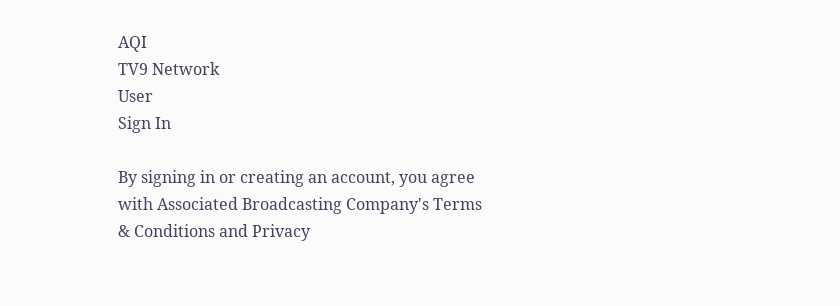AQI
TV9 Network
User
Sign In

By signing in or creating an account, you agree with Associated Broadcasting Company's Terms & Conditions and Privacy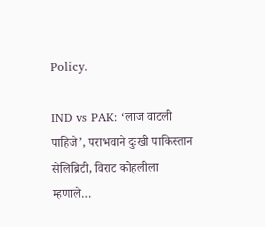Policy.

IND vs PAK: ‘लाज वाटली पाहिजे’, पराभवाने दुःखी पाकिस्तान सेलिब्रिटी, विराट कोहलीला म्हणाले…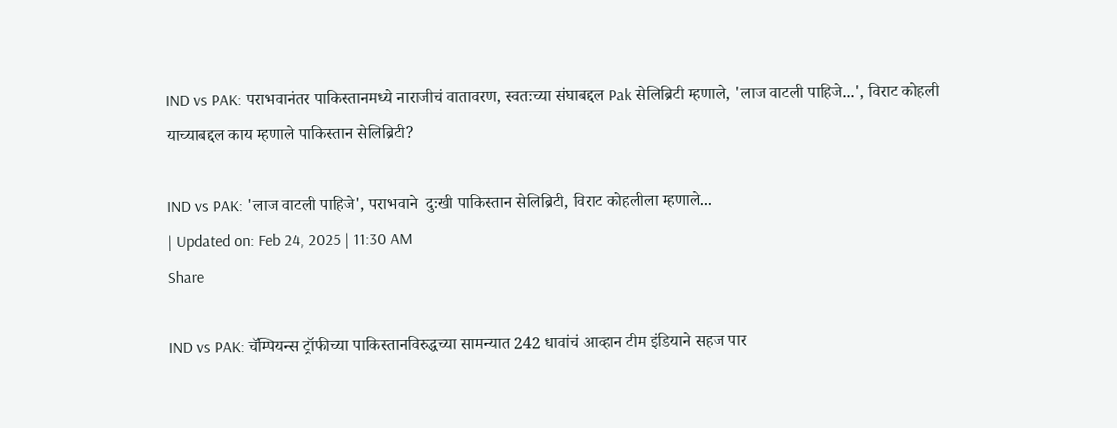IND vs PAK: पराभवानंतर पाकिस्तानमध्ये नाराजीचं वातावरण, स्वतःच्या संघाबद्दल Pak सेलिब्रिटी म्हणाले, 'लाज वाटली पाहिजे...', विराट कोहली याच्याबद्दल काय म्हणाले पाकिस्तान सेलिब्रिटी?

IND vs PAK: 'लाज वाटली पाहिजे', पराभवाने  दुःखी पाकिस्तान सेलिब्रिटी, विराट कोहलीला म्हणाले...
| Updated on: Feb 24, 2025 | 11:30 AM
Share

IND vs PAK: चॅम्पियन्स ट्रॉफीच्या पाकिस्तानविरुद्धच्या सामन्यात 242 धावांचं आव्हान टीम इंडियाने सहज पार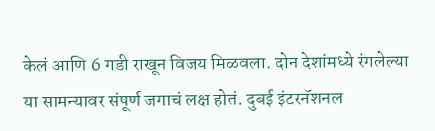केलं आणि 6 गडी राखून विजय मिळवला. दोन देशांमध्ये रंगलेल्या या सामन्यावर संपूर्ण जगाचं लक्ष होतं. दुबई इंटरनॅशनल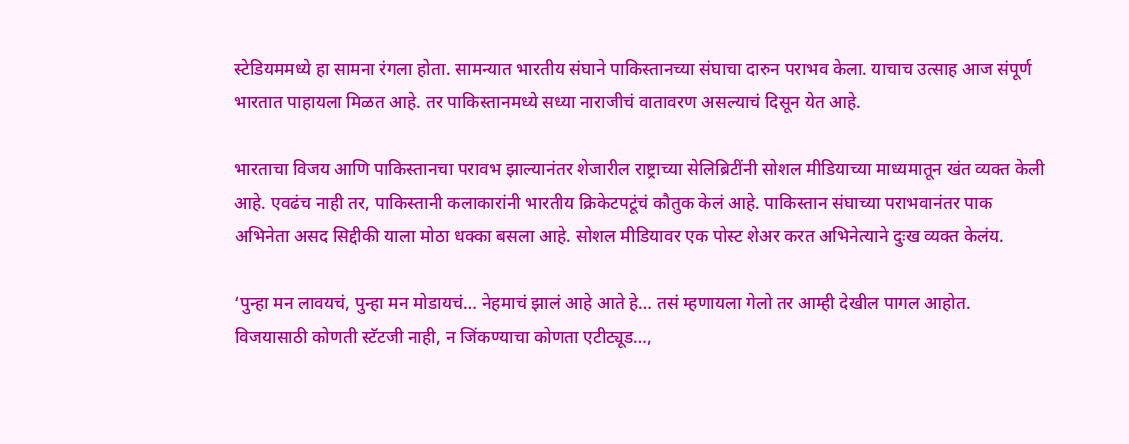स्टेडियममध्ये हा सामना रंगला होता. सामन्यात भारतीय संघाने पाकिस्तानच्या संघाचा दारुन पराभव केला. याचाच उत्साह आज संपूर्ण भारतात पाहायला मिळत आहे. तर पाकिस्तानमध्ये सध्या नाराजीचं वातावरण असल्याचं दिसून येत आहे.

भारताचा विजय आणि पाकिस्तानचा परावभ झाल्यानंतर शेजारील राष्ट्राच्या सेलिब्रिटींनी सोशल मीडियाच्या माध्यमातून खंत व्यक्त केली आहे. एवढंच नाही तर, पाकिस्तानी कलाकारांनी भारतीय क्रिकेटपटूंचं कौतुक केलं आहे. पाकिस्तान संघाच्या पराभवानंतर पाक अभिनेता असद सिद्दीकी याला मोठा धक्का बसला आहे. सोशल मीडियावर एक पोस्ट शेअर करत अभिनेत्याने दुःख व्यक्त केलंय.

‘पुन्हा मन लावयचं, पुन्हा मन मोडायचं… नेहमाचं झालं आहे आते हे… तसं म्हणायला गेलो तर आम्ही देखील पागल आहोत. विजयासाठी कोणती स्टॅटजी नाही, न जिंकण्याचा कोणता एटीट्यूड…,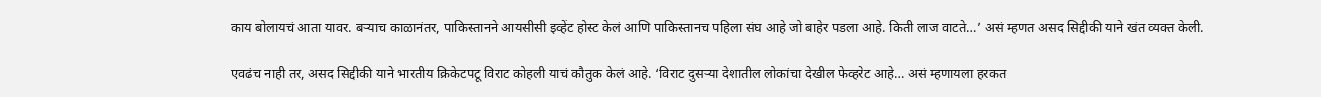काय बोलायचं आता यावर. बऱ्याच काळानंतर, पाकिस्तानने आयसीसी इव्हेंट होस्ट केलं आणि पाकिस्तानच पहिला संघ आहे जो बाहेर पडला आहे. किती लाज वाटते…’ असं म्हणत असद सिद्दीकी याने खंत व्यक्त केली.

एवढंच नाही तर, असद सिद्दीकी याने भारतीय क्रिकेटपटू विराट कोहली याचं कौतुक केलं आहे. ‘विराट दुसऱ्या देशातील लोकांचा देखील फेव्हरेट आहे… असं म्हणायला हरकत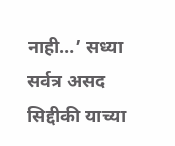नाही…’ सध्या सर्वत्र असद सिद्दीकी याच्या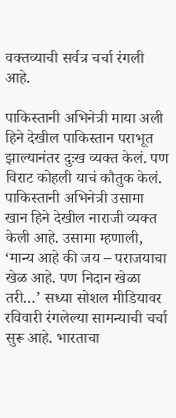वक्तव्याची सर्वत्र चर्चा रंगली आहे.

पाकिस्तानी अभिनेत्री माया अली हिने देखील पाकिस्तान पराभूत झाल्यानंतर दुःख व्यक्त केलं. पण विराट कोहली याचं कौतुक केलं. पाकिस्तानी अभिनेत्री उसामा खान हिने देखील नाराजी व्यक्त केली आहे. उसामा म्हणाली, ‘मान्य आहे की जय – पराजयाचा खेळ आहे. पण निदान खेळा तरी…’ सध्या सोशल मीडियावर रविवारी रंगलेल्या सामन्याची चर्चा सुरू आहे. भारताचा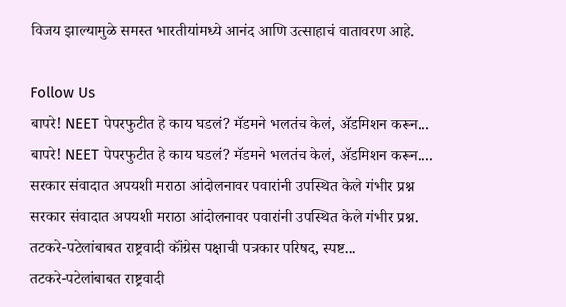विजय झाल्यामुळे समस्त भारतीयांमध्ये आनंद आणि उत्साहाचं वातावरण आहे.

Follow Us
बापरे! NEET पेपरफुटीत हे काय घडलं? मॅडमने भलतंच केलं, ॲडमिशन करून...
बापरे! NEET पेपरफुटीत हे काय घडलं? मॅडमने भलतंच केलं, ॲडमिशन करून....
सरकार संवादात अपयशी मराठा आंदोलनावर पवारांनी उपस्थित केले गंभीर प्रश्न
सरकार संवादात अपयशी मराठा आंदोलनावर पवारांनी उपस्थित केले गंभीर प्रश्न.
तटकरे-पटेलांबाबत राष्ट्रवादी कॉंग्रेस पक्षाची पत्रकार परिषद, स्पष्ट...
तटकरे-पटेलांबाबत राष्ट्रवादी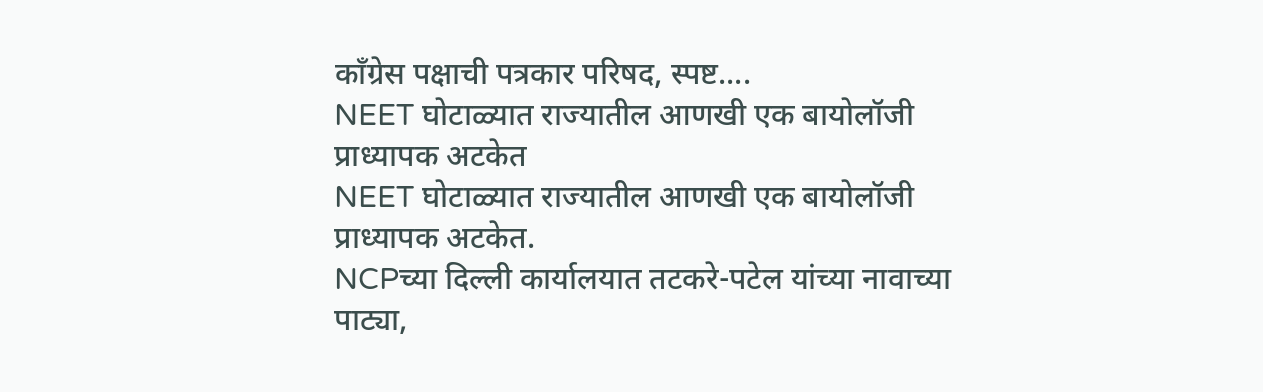कॉंग्रेस पक्षाची पत्रकार परिषद, स्पष्ट....
NEET घोटाळ्यात राज्यातील आणखी एक बायोलॉजी प्राध्यापक अटकेत
NEET घोटाळ्यात राज्यातील आणखी एक बायोलॉजी प्राध्यापक अटकेत.
NCPच्या दिल्ली कार्यालयात तटकरे-पटेल यांच्या नावाच्या पाट्या,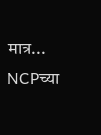मात्र...
NCPच्या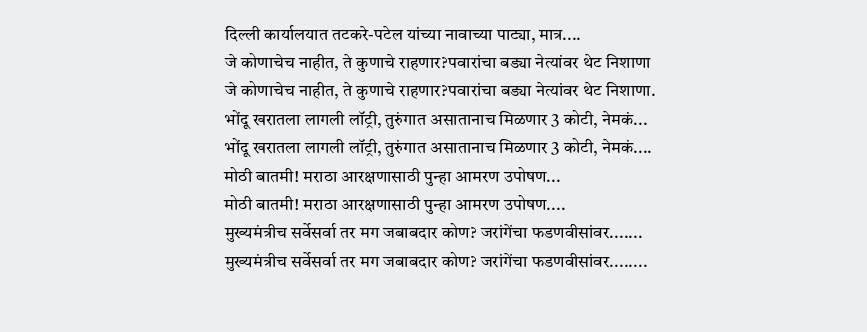दिल्ली कार्यालयात तटकरे-पटेल यांच्या नावाच्या पाट्या, मात्र....
जे कोणाचेच नाहीत, ते कुणाचे राहणार?पवारांचा बड्या नेत्यांवर थेट निशाणा
जे कोणाचेच नाहीत, ते कुणाचे राहणार?पवारांचा बड्या नेत्यांवर थेट निशाणा.
भोंदू खरातला लागली लॉट्री, तुरुंगात असातानाच मिळणार 3 कोटी, नेमकं...
भोंदू खरातला लागली लॉट्री, तुरुंगात असातानाच मिळणार 3 कोटी, नेमकं....
मोठी बातमी! मराठा आरक्षणासाठी पुन्हा आमरण उपोषण...
मोठी बातमी! मराठा आरक्षणासाठी पुन्हा आमरण उपोषण....
मुख्यमंत्रीच सर्वेसर्वा तर मग जबाबदार कोण? जरांगेंचा फडणवीसांवर.......
मुख्यमंत्रीच सर्वेसर्वा तर मग जबाबदार कोण? जरांगेंचा फडणवीसांवर........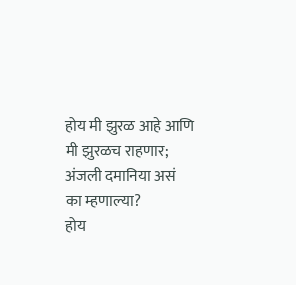होय मी झुरळ आहे आणि मी झुरळच राहणार; अंजली दमानिया असं का म्हणाल्या?
होय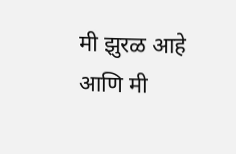मी झुरळ आहे आणि मी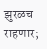झुरळच राहणार;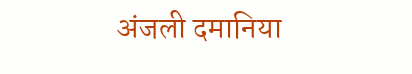अंजली दमानिया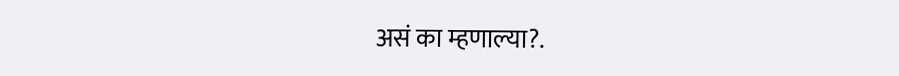असं का म्हणाल्या?.